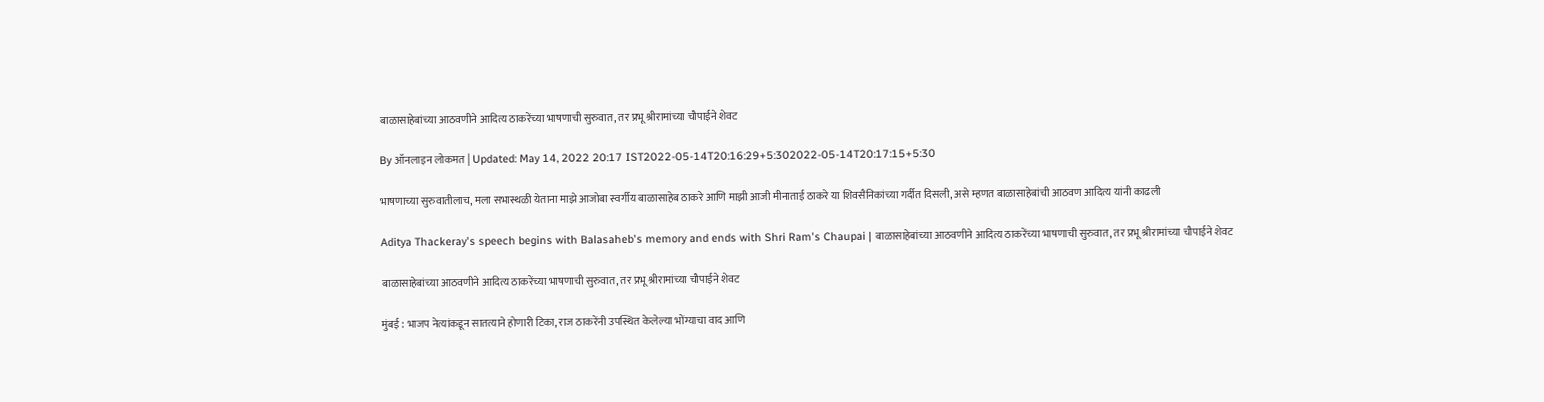बाळासाहेबांच्या आठवणीने आदित्य ठाकरेंच्या भाषणाची सुरुवात, तर प्रभू श्रीरामांच्या चौपाईने शेवट

By ऑनलाइन लोकमत | Updated: May 14, 2022 20:17 IST2022-05-14T20:16:29+5:302022-05-14T20:17:15+5:30

भाषणाच्या सुरुवातीलाच, मला सभास्थळी येताना माझे आजोबा स्वर्गीय बाळासाहेब ठाकरे आणि माझी आजी मीनाताई ठाकरे या शिवसैनिकांच्या गर्दीत दिसली, असे म्हणत बाळासाहेबांची आठवण आदित्य यांनी काढली

Aditya Thackeray's speech begins with Balasaheb's memory and ends with Shri Ram's Chaupai | बाळासाहेबांच्या आठवणीने आदित्य ठाकरेंच्या भाषणाची सुरुवात, तर प्रभू श्रीरामांच्या चौपाईने शेवट

बाळासाहेबांच्या आठवणीने आदित्य ठाकरेंच्या भाषणाची सुरुवात, तर प्रभू श्रीरामांच्या चौपाईने शेवट

मुंबई : भाजप नेत्यांकडून सातत्याने होणारी टिका, राज ठाकरेंनी उपस्थित केलेल्या भोंग्याचा वाद आणि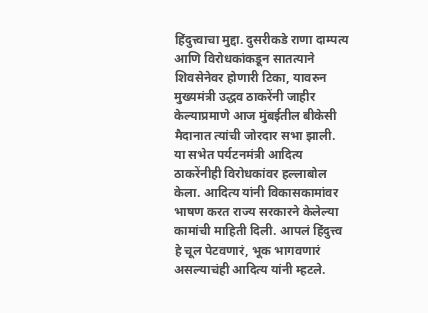हिंदुत्त्वाचा मुद्दा. दुसरीकडे राणा दाम्पत्य आणि विरोधकांकडून सातत्याने शिवसेनेवर होणारी टिका, यावरुन मुख्यमंत्री उद्धव ठाकरेंनी जाहीर केल्याप्रमाणे आज मुंबईतील बीकेसी मैदानात त्यांची जोरदार सभा झाली. या सभेत पर्यटनमंत्री आदित्य ठाकरेंनीही विरोधकांवर हल्लाबोल केला. आदित्य यांनी विकासकामांवर भाषण करत राज्य सरकारने केलेल्या कामांची माहिती दिली. आपलं हिंदुत्त्व हे चूल पेटवणारं, भूक भागवणारं असल्याचंही आदित्य यांनी म्हटले.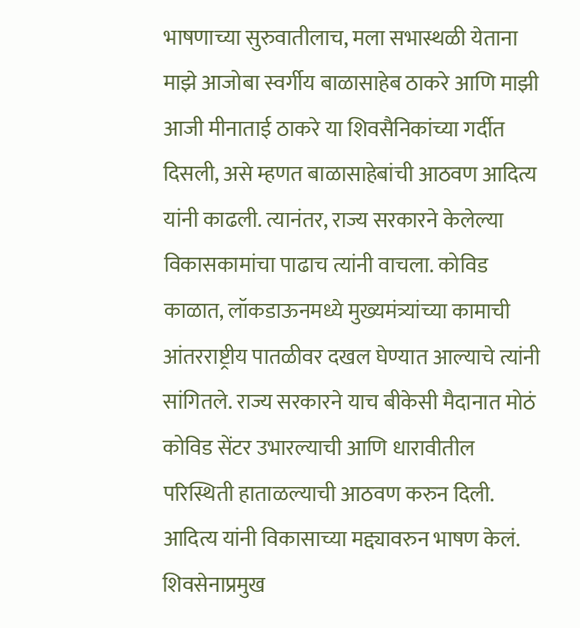भाषणाच्या सुरुवातीलाच, मला सभास्थळी येताना माझे आजोबा स्वर्गीय बाळासाहेब ठाकरे आणि माझी आजी मीनाताई ठाकरे या शिवसैनिकांच्या गर्दीत दिसली, असे म्हणत बाळासाहेबांची आठवण आदित्य यांनी काढली. त्यानंतर, राज्य सरकारने केलेल्या विकासकामांचा पाढाच त्यांनी वाचला. कोविड काळात, लॉकडाऊनमध्ये मुख्यमंत्र्यांच्या कामाची आंतरराष्ट्रीय पातळीवर दखल घेण्यात आल्याचे त्यांनी सांगितले. राज्य सरकारने याच बीकेसी मैदानात मोठं कोविड सेंटर उभारल्याची आणि धारावीतील परिस्थिती हाताळल्याची आठवण करुन दिली. आदित्य यांनी विकासाच्या मद्द्यावरुन भाषण केलं. शिवसेनाप्रमुख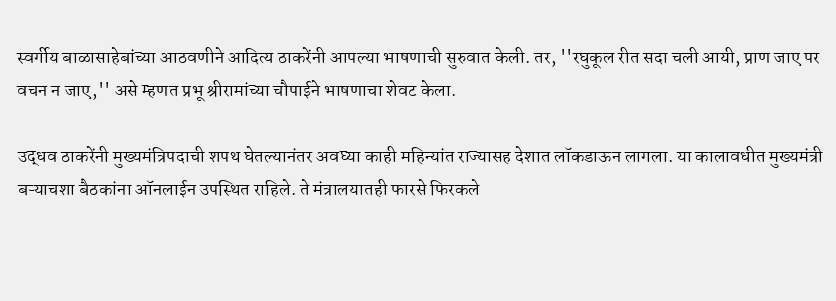स्वर्गीय बाळासाहेबांच्या आठवणीने आदित्य ठाकरेंनी आपल्या भाषणाची सुरुवात केली. तर, ''रघुकूल रीत सदा चली आयी, प्राण जाए पर वचन न जाए,'' असे म्हणत प्रभू श्रीरामांच्या चौपाईने भाषणाचा शेवट केला.

उद्धव ठाकरेंनी मुख्यमंत्रिपदाची शपथ घेतल्यानंतर अवघ्या काही महिन्यांत राज्यासह देशात लॉकडाऊन लागला. या कालावधीत मुख्यमंत्री बऱ्याचशा बैठकांना ऑनलाईन उपस्थित राहिले. ते मंत्रालयातही फारसे फिरकले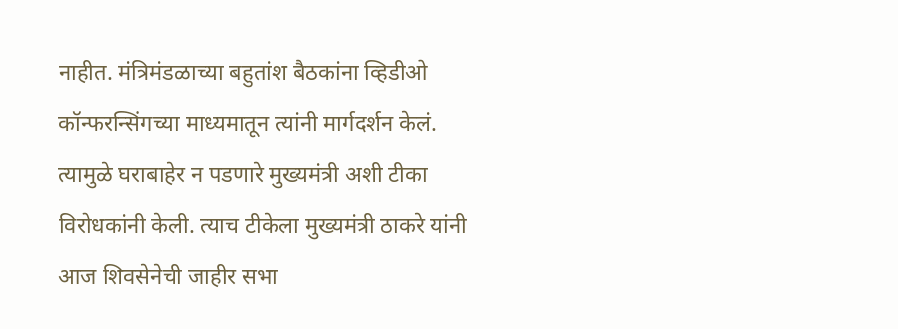नाहीत. मंत्रिमंडळाच्या बहुतांश बैठकांना व्हिडीओ कॉन्फरन्सिंगच्या माध्यमातून त्यांनी मार्गदर्शन केलं. त्यामुळे घराबाहेर न पडणारे मुख्यमंत्री अशी टीका विरोधकांनी केली. त्याच टीकेला मुख्यमंत्री ठाकरे यांनी आज शिवसेनेची जाहीर सभा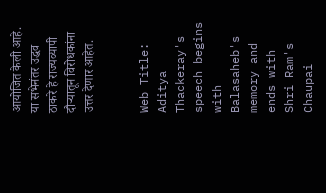आयोजित केली आहे. या सभेनंतर उद्धव ठाकरे हे राज्यव्यापी दौऱ्यातून विरोधकांना उत्तर देणार आहेत.


Web Title: Aditya Thackeray's speech begins with Balasaheb's memory and ends with Shri Ram's Chaupai